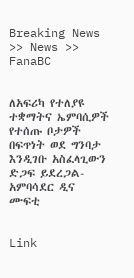Breaking News >> News >> FanaBC


ለአፍሪካ የተለያዩ ተቋማትና ኤምባሲዎች የተሰጡ ቦታዎች በፍጥነት ወደ ግንባታ እንዲገቡ አስፈላጊውን ድጋፍ ይደረጋል- አምባሳደር ዲና ሙፍቲ


Link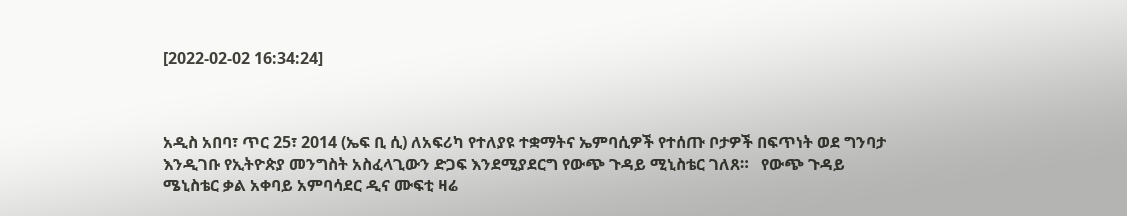[2022-02-02 16:34:24]



አዲስ አበባ፣ ጥር 25፣ 2014 (ኤፍ ቢ ሲ) ለአፍሪካ የተለያዩ ተቋማትና ኤምባሲዎች የተሰጡ ቦታዎች በፍጥነት ወደ ግንባታ እንዲገቡ የኢትዮጵያ መንግስት አስፈላጊውን ድጋፍ እንደሚያደርግ የውጭ ጉዳይ ሚኒስቴር ገለጸ።   የውጭ ጉዳይ ሜኒስቴር ቃል አቀባይ አምባሳደር ዲና ሙፍቲ ዛሬ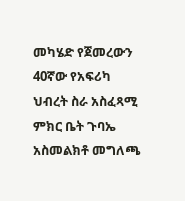መካሄድ የጀመረውን 40ኛው የአፍሪካ ህብረት ስራ አስፈጻሚ ምክር ቤት ጉባኤ አስመልክቶ መግለጫ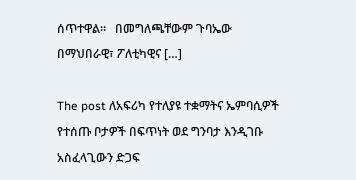ሰጥተዋል።   በመግለጫቸውም ጉባኤው በማህበራዊ፣ ፖለቲካዊና […]

The post ለአፍሪካ የተለያዩ ተቋማትና ኤምባሲዎች የተሰጡ ቦታዎች በፍጥነት ወደ ግንባታ እንዲገቡ አስፈላጊውን ድጋፍ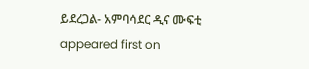ይደረጋል- አምባሳደር ዲና ሙፍቲ appeared first on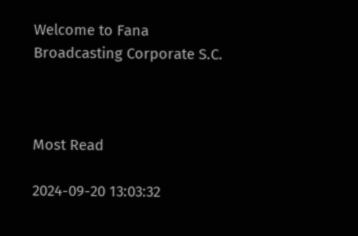Welcome to Fana Broadcasting Corporate S.C.



Most Read

2024-09-20 13:03:32